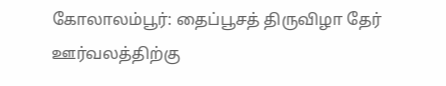கோலாலம்பூர்: தைப்பூசத் திருவிழா தேர் ஊர்வலத்திற்கு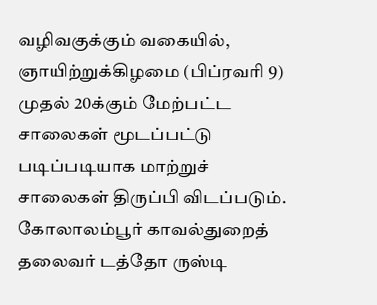வழிவகுக்கும் வகையில், ஞாயிற்றுக்கிழமை (பிப்ரவரி 9) முதல் 20க்கும் மேற்பட்ட சாலைகள் மூடப்பட்டு படிப்படியாக மாற்றுச் சாலைகள் திருப்பி விடப்படும்.
கோலாலம்பூர் காவல்துறைத் தலைவர் டத்தோ ருஸ்டி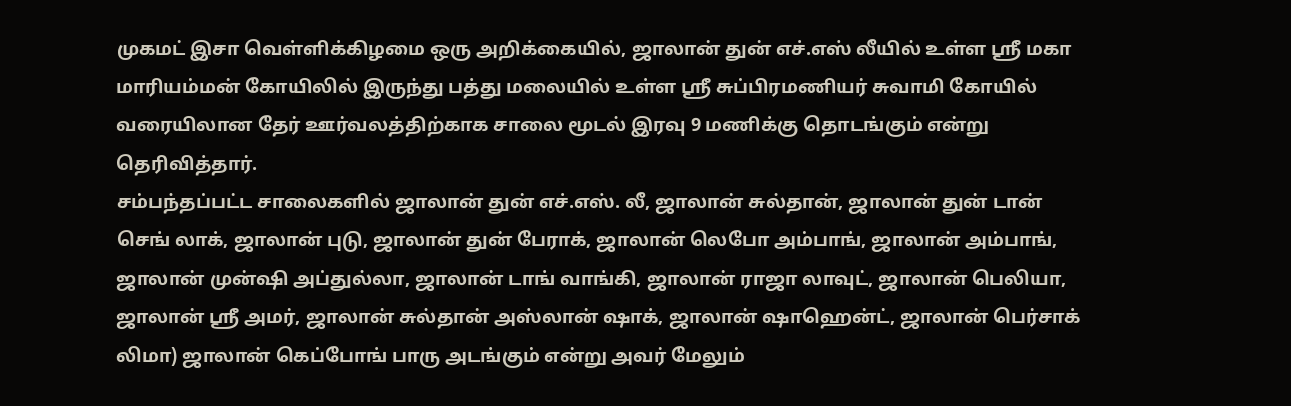முகமட் இசா வெள்ளிக்கிழமை ஒரு அறிக்கையில், ஜாலான் துன் எச்.எஸ் லீயில் உள்ள ஸ்ரீ மகா மாரியம்மன் கோயிலில் இருந்து பத்து மலையில் உள்ள ஸ்ரீ சுப்பிரமணியர் சுவாமி கோயில் வரையிலான தேர் ஊர்வலத்திற்காக சாலை மூடல் இரவு 9 மணிக்கு தொடங்கும் என்று தெரிவித்தார்.
சம்பந்தப்பட்ட சாலைகளில் ஜாலான் துன் எச்.எஸ். லீ, ஜாலான் சுல்தான், ஜாலான் துன் டான் செங் லாக், ஜாலான் புடு, ஜாலான் துன் பேராக், ஜாலான் லெபோ அம்பாங், ஜாலான் அம்பாங், ஜாலான் முன்ஷி அப்துல்லா, ஜாலான் டாங் வாங்கி, ஜாலான் ராஜா லாவுட், ஜாலான் பெலியா, ஜாலான் ஸ்ரீ அமர், ஜாலான் சுல்தான் அஸ்லான் ஷாக், ஜாலான் ஷாஹென்ட், ஜாலான் பெர்சாக் லிமா) ஜாலான் கெப்போங் பாரு அடங்கும் என்று அவர் மேலும்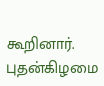கூறினார்.
புதன்கிழமை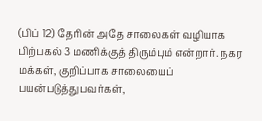(பிப் 12) தேரின் அதே சாலைகள் வழியாக பிற்பகல் 3 மணிக்குத் திரும்பும் என்றார். நகர மக்கள், குறிப்பாக சாலையைப் பயன்படுத்துபவர்கள்,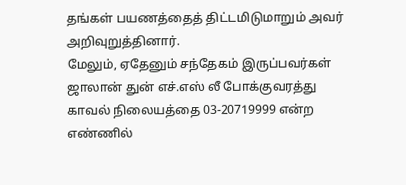தங்கள் பயணத்தைத் திட்டமிடுமாறும் அவர் அறிவுறுத்தினார்.
மேலும், ஏதேனும் சந்தேகம் இருப்பவர்கள் ஜாலான் துன் எச்.எஸ் லீ போக்குவரத்து காவல் நிலையத்தை 03-20719999 என்ற எண்ணில்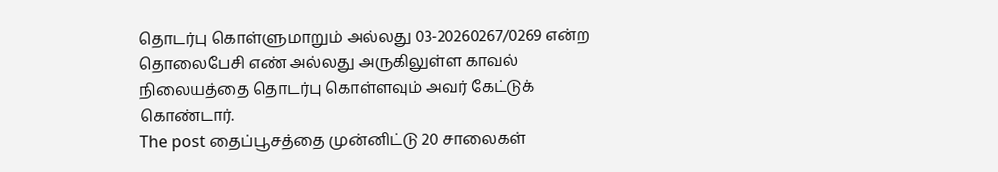தொடர்பு கொள்ளுமாறும் அல்லது 03-20260267/0269 என்ற தொலைபேசி எண் அல்லது அருகிலுள்ள காவல் நிலையத்தை தொடர்பு கொள்ளவும் அவர் கேட்டுக் கொண்டார்.
The post தைப்பூசத்தை முன்னிட்டு 20 சாலைகள்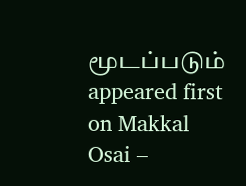மூடப்படும் appeared first on Makkal Osai –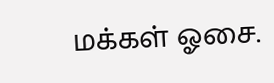மக்கள் ஓசை.